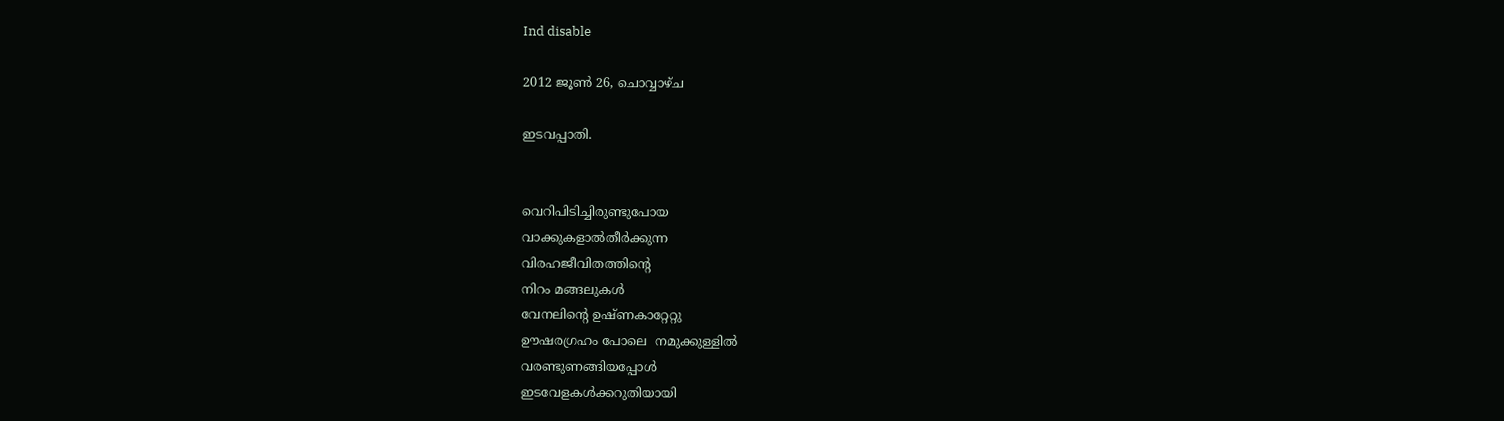Ind disable

2012 ജൂൺ 26, ചൊവ്വാഴ്ച

ഇടവപ്പാതി.


വെറിപിടിച്ചിരുണ്ടുപോയ
വാക്കുകളാല്‍തീര്‍ക്കുന്ന
വിരഹജീവിതത്തിന്റെ
നിറം മങ്ങലുകള്‍
വേനലിന്റെ ഉഷ്ണകാറ്റേറ്റു
ഊഷരഗ്രഹം പോലെ  നമുക്കുള്ളില്‍
വരണ്ടുണങ്ങിയപ്പോള്‍
ഇടവേളകള്‍ക്കറുതിയായി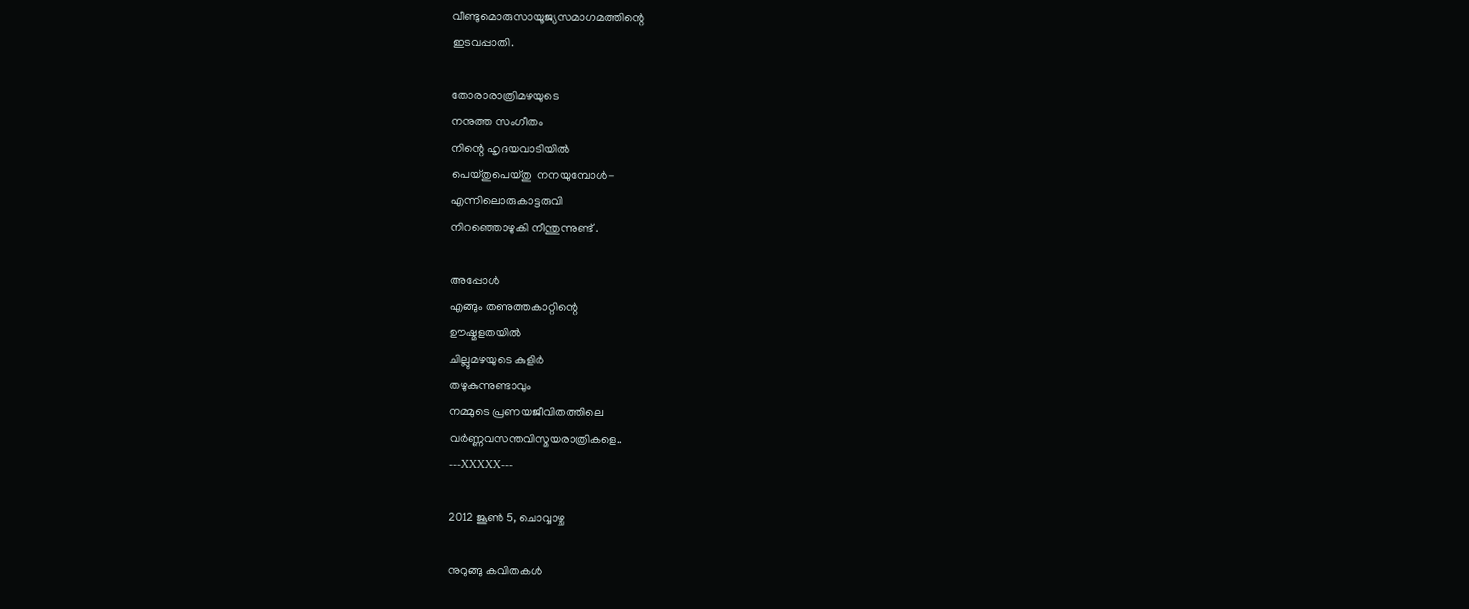വീണ്ടുമൊരുസായൂജ്യസമാഗമത്തിന്റെ
ഇടവപ്പാതി.

തോരാരാത്രിമഴയുടെ
നനുത്ത സംഗീതം
നിന്റെ ഹൃദയവാടിയില്‍
പെയ്തുപെയ്തു  നനയുമ്പോള്‍-
എന്നിലൊരുകാട്ടരുവി
നിറഞ്ഞൊഴുകി നീന്തുന്നുണ്ട് .

അപ്പോള്‍
എങ്ങും തണുത്തകാറ്റിന്റെ
ഊഷ്മളതയില്‍
ചില്ലുമഴയുടെ കുളിര്‍
തഴുകുന്നുണ്ടാവും
നമ്മുടെ പ്രണയജീവിതത്തിലെ
വര്‍ണ്ണവസന്തവിസ്മയരാത്രികളെ..
---XXXXX---

2012 ജൂൺ 5, ചൊവ്വാഴ്ച

നുറുങ്ങു കവിതകള്‍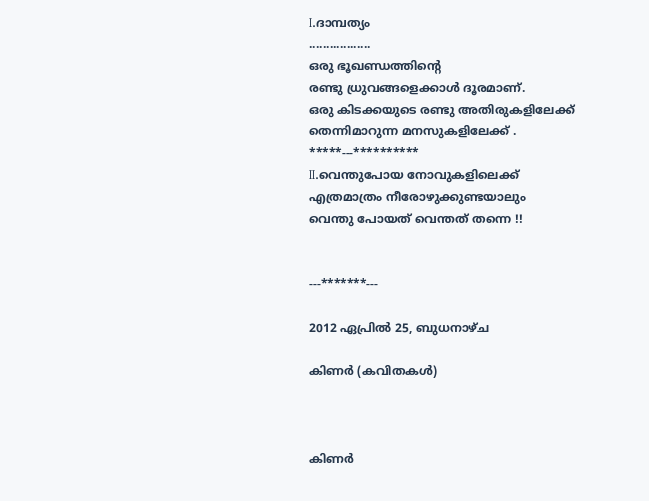I.ദാമ്പത്യം
..................
ഒരു ഭൂഖണ്ഡത്തിന്റെ
രണ്ടു ധ്രുവങ്ങളെക്കാള്‍ ദൂരമാണ്.
ഒരു കിടക്കയുടെ രണ്ടു അതിരുകളിലേക്ക്
തെന്നിമാറുന്ന മനസുകളിലേക്ക് .
*****---**********
II.വെന്തുപോയ നോവുകളിലെക്ക്
എത്രമാത്രം നീരോഴുക്കുണ്ടയാലും
വെന്തു പോയത് വെന്തത്‌ തന്നെ !!


---*******---

2012 ഏപ്രിൽ 25, ബുധനാഴ്‌ച

കിണര്‍ (കവിതകള്‍)



കിണര്‍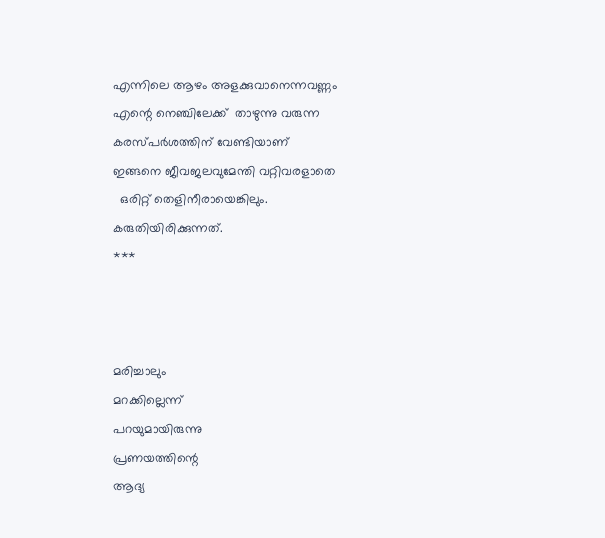എന്നിലെ ആഴം അളക്കുവാനെന്നവണ്ണം
എന്റെ നെഞ്ചിലേക്ക്  താഴുന്നു വരുന്ന
കരസ്പര്‍ശത്തിന് വേണ്ടിയാണ്
ഇങ്ങനെ ജീവജലവുമേന്തി വറ്റിവരളാതെ
  ഒരിറ്റ് തെളിനീരായെങ്കിലും.
കരുതിയിരിക്കുന്നത്.
***



മരിച്ചാലും
മറക്കില്ലെന്ന്
പറയുമായിരുന്നു
പ്രണയത്തിന്റെ
ആദ്യ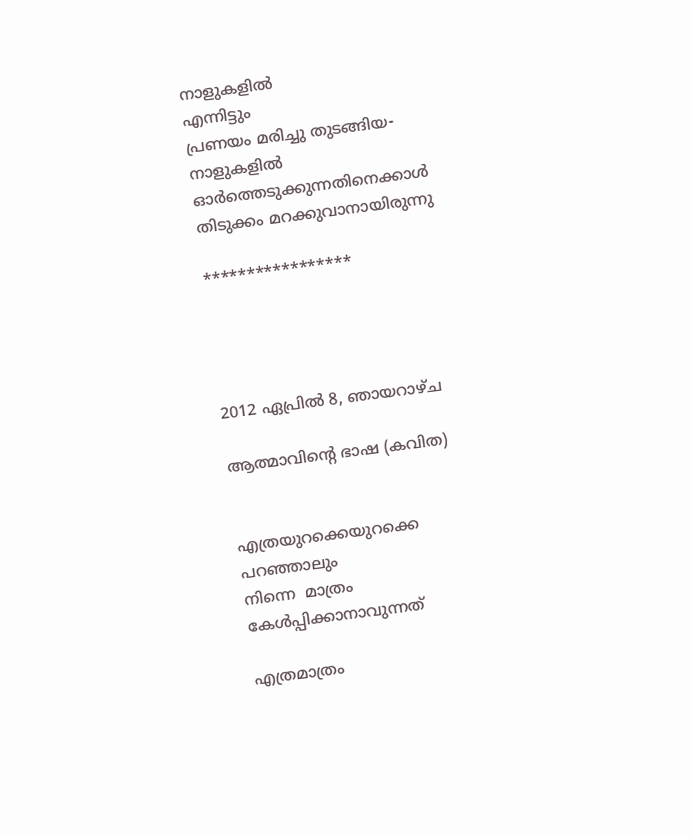നാളുകളില്‍
എന്നിട്ടും
പ്രണയം മരിച്ചു തുടങ്ങിയ-
നാളുകളില്‍
ഓര്‍ത്തെടുക്കുന്നതിനെക്കാള്‍
തിടുക്കം മറക്കുവാനായിരുന്നു

*****************




2012 ഏപ്രിൽ 8, ഞായറാഴ്‌ച

ആത്മാവിന്റെ ഭാഷ (കവിത)


എത്രയുറക്കെയുറക്കെ പറഞ്ഞാലും
നിന്നെ  മാത്രം കേള്‍പ്പിക്കാനാവുന്നത്

എത്രമാത്രം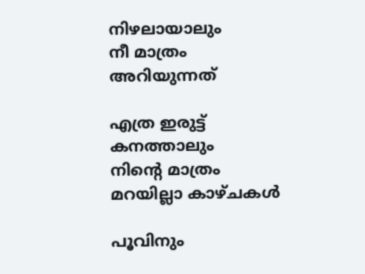നിഴലായാലും
നീ മാത്രം അറിയുന്നത്

എത്ര ഇരുട്ട്‌ കനത്താലും
നിന്റെ മാത്രം മറയില്ലാ കാഴ്ചകള്‍

പൂവിനും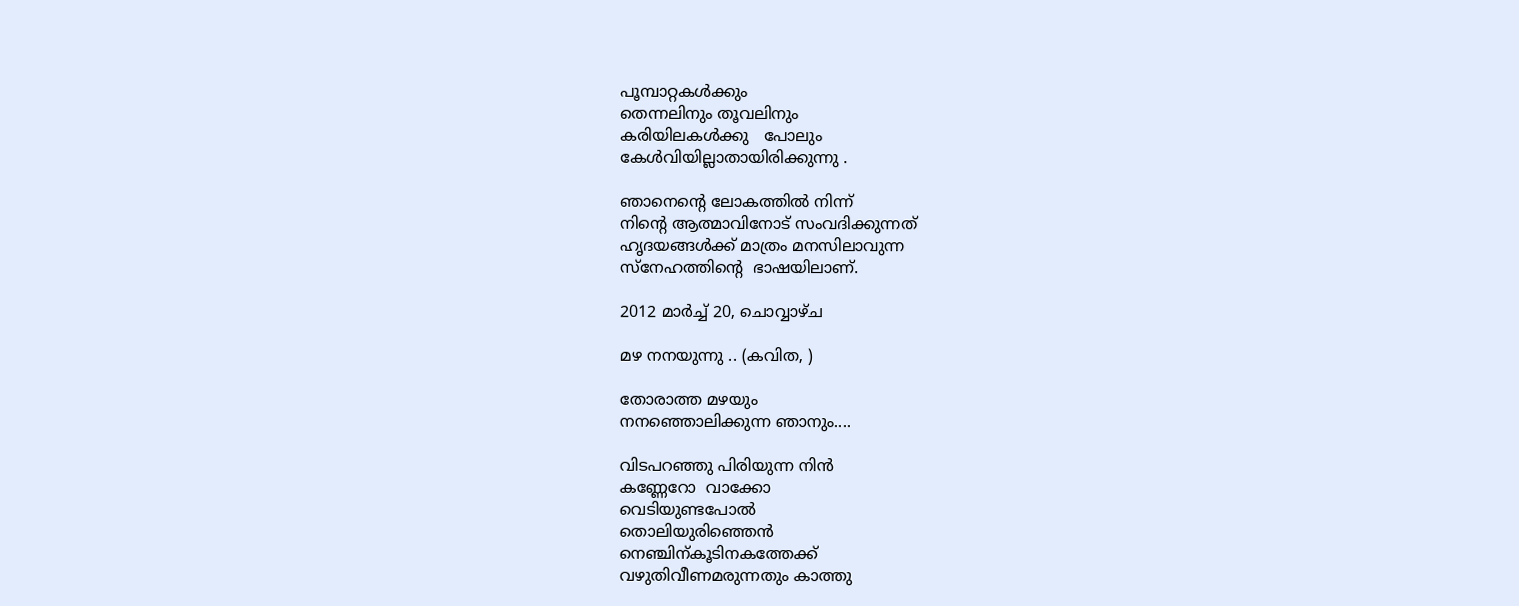പൂമ്പാറ്റകള്‍ക്കും
തെന്നലിനും തൂവലിനും
കരിയിലകള്‍ക്കു   പോലും
കേള്‍വിയില്ലാതായിരിക്കുന്നു .

ഞാനെന്റെ ലോകത്തില്‍ നിന്ന്
നിന്റെ ആത്മാവിനോട് സംവദിക്കുന്നത്
ഹൃദയങ്ങള്‍ക്ക് മാത്രം മനസിലാവുന്ന
സ്നേഹത്തിന്റെ  ഭാഷയിലാണ്.

2012 മാർച്ച് 20, ചൊവ്വാഴ്ച

മഴ നനയുന്നു .. (കവിത, )

തോരാത്ത മഴയും
നനഞ്ഞൊലിക്കുന്ന ഞാനും....

വിടപറഞ്ഞു പിരിയുന്ന നിന്‍
കണ്ണേറോ  വാക്കോ
വെടിയുണ്ടപോല്‍
തൊലിയുരിഞ്ഞെന്‍
നെഞ്ചിന്കൂടിനകത്തേക്ക്
വഴുതിവീണമരുന്നതും കാത്തു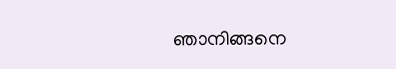ഞാനിങ്ങനെ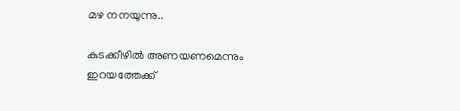മഴ നനയുന്നു..

കുടക്കീഴില്‍ അണയണമെന്നും
ഇറയത്തേക്ക്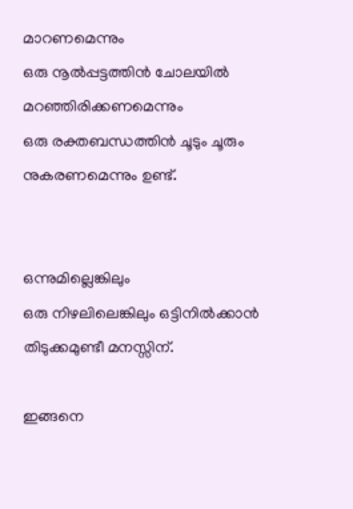മാറണമെന്നും
ഒരു നൂല്‍പ്പട്ടത്തിന്‍ ചോലയില്‍
മറഞ്ഞിരിക്കണമെന്നും
ഒരു രക്തബന്ധത്തിന്‍ ചൂടും ചൂരും
നുകരണമെന്നും ഉണ്ട്.


ഒന്നുമില്ലെങ്കിലും
ഒരു നിഴലിലെങ്കിലും ഒട്ടിനില്‍ക്കാന്‍
തിടുക്കമുണ്ടീ മനസ്സിന്.

ഇങ്ങനെ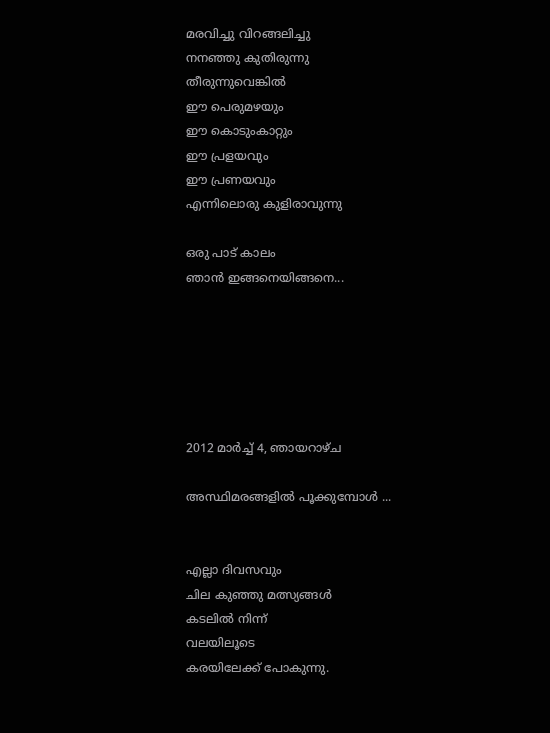മരവിച്ചു വിറങ്ങലിച്ചു
നനഞ്ഞു കുതിരുന്നു
തീരുന്നുവെങ്കില്‍
ഈ പെരുമഴയും
ഈ കൊടുംകാറ്റും
ഈ പ്രളയവും
ഈ പ്രണയവും
എന്നിലൊരു കുളിരാവുന്നു

ഒരു പാട് കാലം
ഞാന്‍ ഇങ്ങനെയിങ്ങനെ...






2012 മാർച്ച് 4, ഞായറാഴ്‌ച

അസ്ഥിമരങ്ങളില്‍ പൂക്കുമ്പോള്‍ ...


എല്ലാ ദിവസവും
ചില കുഞ്ഞു മത്സ്യങ്ങള്‍
കടലില്‍ നിന്ന്
വലയിലൂടെ
കരയിലേക്ക് പോകുന്നു.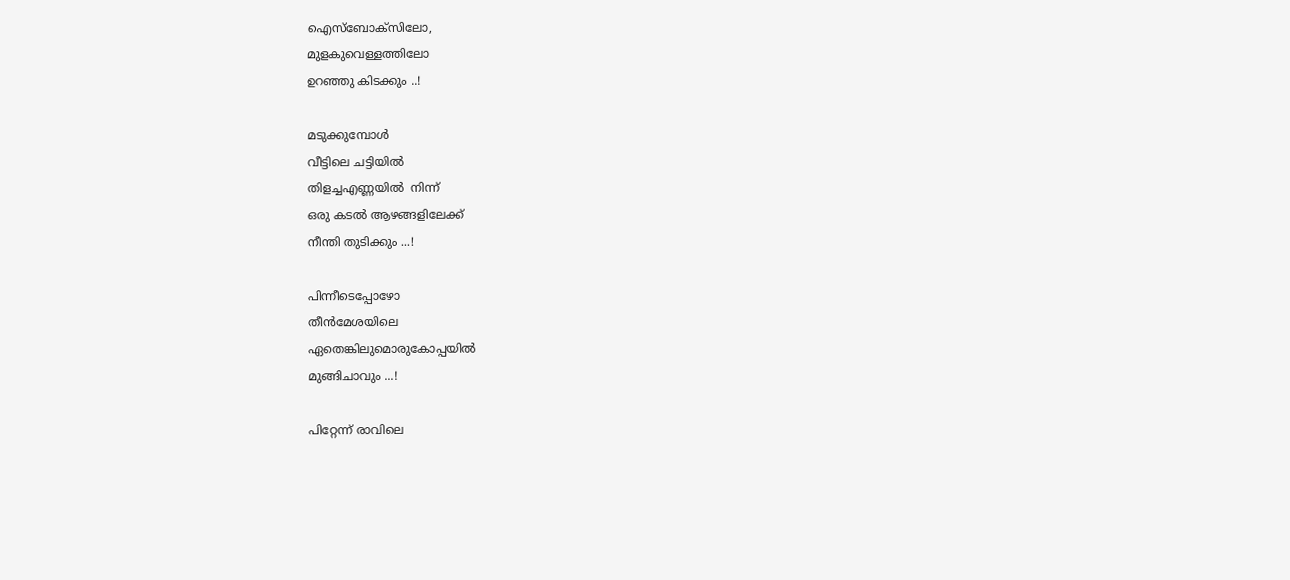ഐസ്ബോക്സിലോ,
മുളകുവെള്ളത്തിലോ
ഉറഞ്ഞു കിടക്കും ..!

മടുക്കുമ്പോള്‍
വീട്ടിലെ ചട്ടിയില്‍
തിളച്ചഎണ്ണയില്‍  നിന്ന്
ഒരു കടല്‍ ആഴങ്ങളിലേക്ക്
നീന്തി തുടിക്കും ...!

പിന്നീടെപ്പോഴോ
തീന്‍മേശയിലെ
ഏതെങ്കിലുമൊരുകോപ്പയില്‍
മുങ്ങിചാവും ...!

പിറ്റേന്ന് രാവിലെ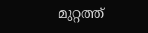മുറ്റത്ത്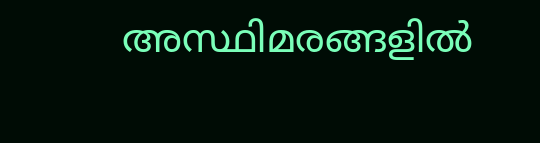അസ്ഥിമരങ്ങളില്‍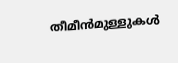തീമീന്‍മുള്ളുകള്‍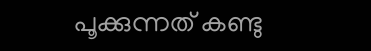പൂക്കുന്നത് കണ്ടു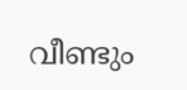വീണ്ടും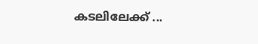കടലിലേക്ക് ...